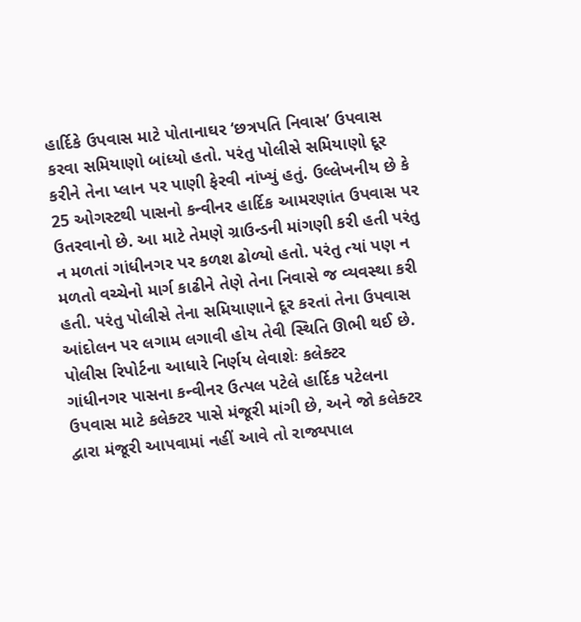હાર્દિકે ઉપવાસ માટે પોતાનાઘર ‘છત્રપતિ નિવાસ’ ઉપવાસ કરવા સમિયાણો બાંધ્યો હતો. પરંતુ પોલીસે સમિયાણો દૂર કરીને તેના પ્લાન પર પાણી ફેરવી નાંખ્યું હતું. ઉલ્લેખનીય છે કે 25 ઓગસ્ટથી પાસનો કન્વીનર હાર્દિક આમરણાંત ઉપવાસ પર ઉતરવાનો છે. આ માટે તેમણે ગ્રાઉન્ડની માંગણી કરી હતી પરંતુ ન મળતાં ગાંધીનગર પર કળશ ઢોળ્યો હતો. પરંતુ ત્યાં પણ ન મળતો વચ્ચેનો માર્ગ કાઢીને તેણે તેના નિવાસે જ વ્યવસ્થા કરી હતી. પરંતુ પોલીસે તેના સમિયાણાને દૂર કરતાં તેના ઉપવાસ આંદોલન પર લગામ લગાવી હોય તેવી સ્થિતિ ઊભી થઈ છે.
પોલીસ રિપોર્ટના આધારે નિર્ણય લેવાશેઃ કલેક્ટર
ગાંધીનગર પાસના કન્વીનર ઉત્પલ પટેલે હાર્દિક પટેલના ઉપવાસ માટે કલેક્ટર પાસે મંજૂરી માંગી છે, અને જો કલેક્ટર દ્વારા મંજૂરી આપવામાં નહીં આવે તો રાજ્યપાલ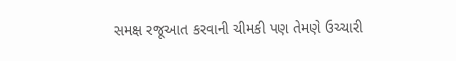સમક્ષ રજૂઆત કરવાની ચીમકી પણ તેમણે ઉચ્ચારી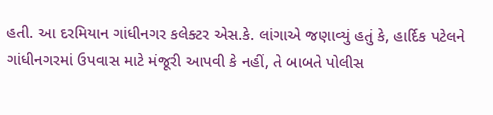હતી. આ દરમિયાન ગાંધીનગર કલેક્ટર એસ.કે. લાંગાએ જણાવ્યું હતું કે, હાર્દિક પટેલને ગાંધીનગરમાં ઉપવાસ માટે મંજૂરી આપવી કે નહીં, તે બાબતે પોલીસ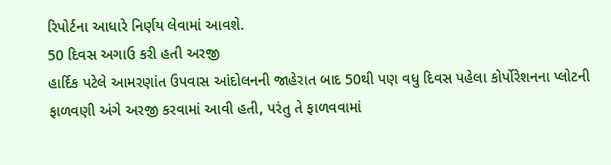રિપોર્ટના આધારે નિર્ણય લેવામાં આવશે.
50 દિવસ અગાઉ કરી હતી અરજી
હાર્દિક પટેલે આમરણાંત ઉપવાસ આંદોલનની જાહેરાત બાદ 50થી પણ વધુ દિવસ પહેલા કોર્પોરેશનના પ્લોટની ફાળવણી અંગે અરજી કરવામાં આવી હતી, પરંતુ તે ફાળવવામાં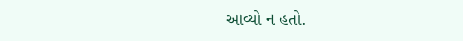આવ્યો ન હતો.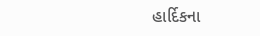હાર્દિકના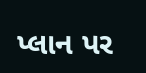પ્લાન પર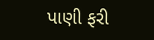પાણી ફરી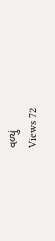વળ્યું
Views 72